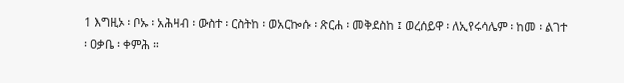1 እግዚኦ ፡ ቦኡ ፡ አሕዛብ ፡ ውስተ ፡ ርስትከ ፡ ወአርኰሱ ፡ ጽርሐ ፡ መቅደስከ ፤ ወረሰይዋ ፡ ለኢየሩሳሌም ፡ ከመ ፡ ልገተ ፡ ዐቃቤ ፡ ቀምሕ ።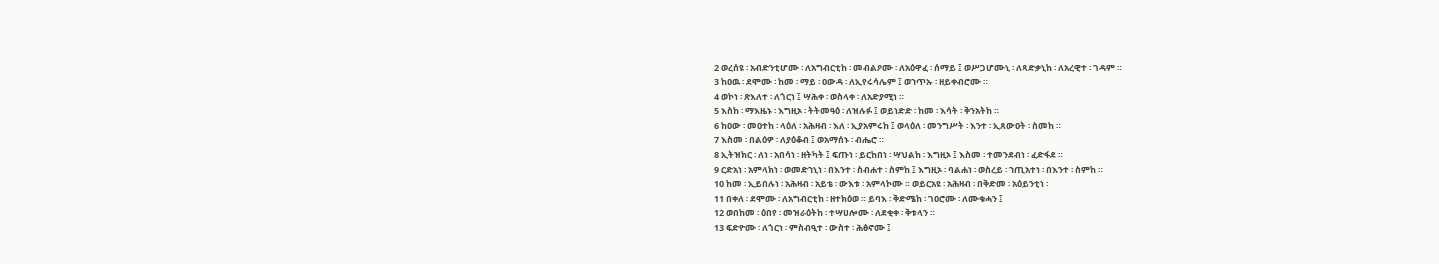2 ወረሰዩ ፡ አብድንቲሆሙ ፡ ለአግብርቲከ ፡ መብልዖሙ ፡ ለአዕዋፈ ፡ ሰማይ ፤ ወሥጋሆሙኒ ፡ ለጻድቃኒከ ፡ ለአረዊተ ፡ ገዳም ።
3 ከዐዉ ፡ ደሞሙ ፡ ከመ ፡ ማይ ፡ ዐውዳ ፡ ለኢየሩሳሌም ፤ ወኀጥኡ ፡ ዘይቀብሮሙ ።
4 ወኮነ ፡ ጽእለተ ፡ ለጎርነ ፤ ሣሕቀ ፡ ወስላቀ ፡ ለአድያሚነ ።
5 እስከ ፡ ማእዜኑ ፡ እግዚኦ ፡ ትትመዓዕ ፡ ለዝሉፉ ፤ ወይነድድ ፡ ከመ ፡ እሳት ፡ ቅንአትከ ።
6 ከዐው ፡ መዐተከ ፡ ላዕለ ፡ አሕዛብ ፡ እለ ፡ ኢያአምሩከ ፤ ወላዕለ ፡ መንግሥት ፡ እንተ ፡ ኢጸውዐት ፡ ስመከ ።
7 እስመ ፡ በልዕዎ ፡ ለያዕቆብ ፤ ወአማሰኑ ፡ ብሔሮ ።
8 ኢትዝክር ፡ ለነ ፡ አበሳነ ፡ ዘትካት ፤ ፍጡነ ፡ ይርከበነ ፡ ሣህልከ ፡ እግዚኦ ፤ እስመ ፡ ተመንደብነ ፡ ፈድፋደ ።
9 ርድአነ ፡ አምላክነ ፡ ወመድኀኒነ ፡ በእንተ ፡ ስብሐተ ፡ ስምከ ፤ እግዚኦ ፡ ባልሐነ ፡ ወስረይ ፡ ኀጢአተነ ፡ በእንተ ፡ ስምከ ።
10 ከመ ፡ ኢይበሉነ ፡ አሕዛብ ፡ አይቴ ፡ ውእቱ ፡ አምላኮሙ ። ወይርአዩ ፡ አሕዛብ ፡ በቅድመ ፡ አዕይንቲነ ፡
11 በቀለ ፡ ደሞሙ ፡ ለአግብርቲከ ፡ ዘተክዕወ ። ይባእ ፡ ቅድሜከ ፡ ገዐሮሙ ፡ ለሙቁሓን ፤
12 ወበከመ ፡ ዕበየ ፡ መዝራዕትከ ፡ ተሣሀሎሙ ፡ ለደቂቀ ፡ ቅቱላን ።
13 ፍድዮሙ ፡ ለጎርነ ፡ ምስብዒተ ፡ ውስተ ፡ ሕፅኖሙ ፤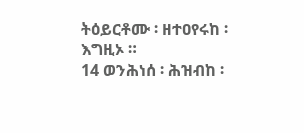ትዕይርቶሙ ፡ ዘተዐየሩከ ፡ እግዚኦ ።
14 ወንሕነሰ ፡ ሕዝብከ ፡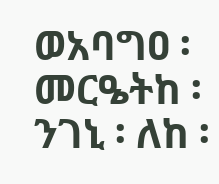ወአባግዐ ፡ መርዔትከ ፡ ንገኒ ፡ ለከ ፡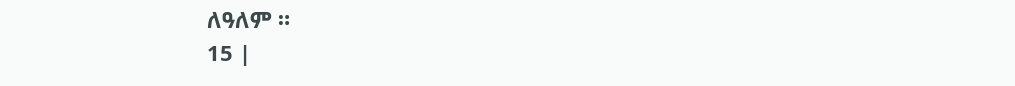ለዓለም ።
15 |